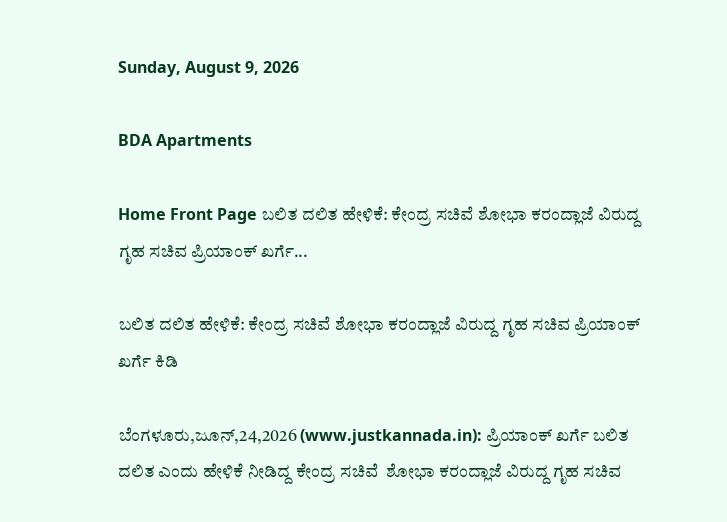Sunday, August 9, 2026

BDA Apartments

Home Front Page ಬಲಿತ ದಲಿತ ಹೇಳಿಕೆ: ಕೇಂದ್ರ ಸಚಿವೆ ಶೋಭಾ ಕರಂದ್ಲಾಜೆ ವಿರುದ್ದ ಗೃಹ ಸಚಿವ ಪ್ರಿಯಾಂಕ್ ಖರ್ಗೆ...

ಬಲಿತ ದಲಿತ ಹೇಳಿಕೆ: ಕೇಂದ್ರ ಸಚಿವೆ ಶೋಭಾ ಕರಂದ್ಲಾಜೆ ವಿರುದ್ದ ಗೃಹ ಸಚಿವ ಪ್ರಿಯಾಂಕ್ ಖರ್ಗೆ ಕಿಡಿ

ಬೆಂಗಳೂರು,ಜೂನ್,24,2026 (www.justkannada.in): ಪ್ರಿಯಾಂಕ್ ಖರ್ಗೆ ಬಲಿತ ದಲಿತ ಎಂದು ಹೇಳಿಕೆ ನೀಡಿದ್ದ ಕೇಂದ್ರ ಸಚಿವೆ  ಶೋಭಾ ಕರಂದ್ಲಾಜೆ ವಿರುದ್ದ ಗೃಹ ಸಚಿವ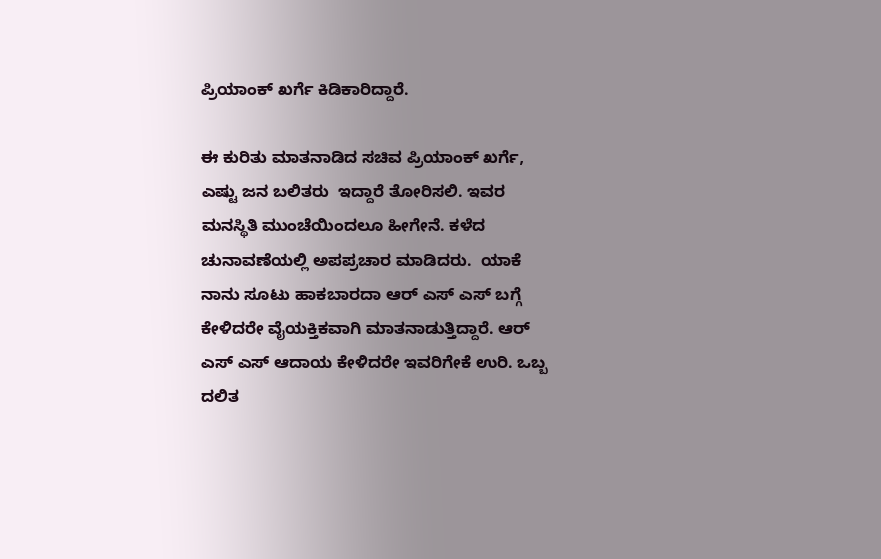ಪ್ರಿಯಾಂಕ್ ಖರ್ಗೆ ಕಿಡಿಕಾರಿದ್ದಾರೆ.

ಈ ಕುರಿತು ಮಾತನಾಡಿದ ಸಚಿವ ಪ್ರಿಯಾಂಕ್ ಖರ್ಗೆ, ಎಷ್ಟು ಜನ ಬಲಿತರು  ಇದ್ದಾರೆ ತೋರಿಸಲಿ. ಇವರ ಮನಸ್ಥಿತಿ ಮುಂಚೆಯಿಂದಲೂ ಹೀಗೇನೆ. ಕಳೆದ ಚುನಾವಣೆಯಲ್ಲಿ ಅಪಪ್ರಚಾರ ಮಾಡಿದರು.  ಯಾಕೆ ನಾನು ಸೂಟು ಹಾಕಬಾರದಾ ಆರ್ ಎಸ್ ಎಸ್ ಬಗ್ಗೆ ಕೇಳಿದರೇ ವೈಯಕ್ತಿಕವಾಗಿ ಮಾತನಾಡುತ್ತಿದ್ದಾರೆ. ಆರ್ ಎಸ್ ಎಸ್ ಆದಾಯ ಕೇಳಿದರೇ ಇವರಿಗೇಕೆ ಉರಿ. ಒಬ್ಬ ದಲಿತ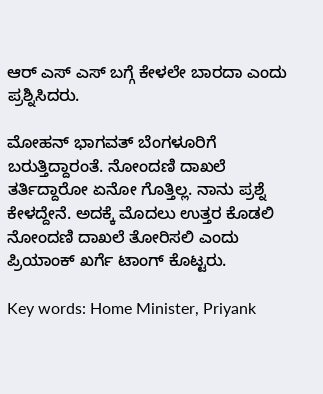ಆರ್ ಎಸ್ ಎಸ್ ಬಗ್ಗೆ ಕೇಳಲೇ ಬಾರದಾ ಎಂದು ಪ್ರಶ್ನಿಸಿದರು.

ಮೋಹನ್ ಭಾಗವತ್ ಬೆಂಗಳೂರಿಗೆ ಬರುತ್ತಿದ್ದಾರಂತೆ. ನೋಂದಣಿ ದಾಖಲೆ ತರ್ತಿದ್ದಾರೋ ಏನೋ ಗೊತ್ತಿಲ್ಲ. ನಾನು ಪ್ರಶ್ನೆ ಕೇಳದ್ದೇನೆ. ಅದಕ್ಕೆ ಮೊದಲು ಉತ್ತರ ಕೊಡಲಿ ನೋಂದಣಿ ದಾಖಲೆ ತೋರಿಸಲಿ ಎಂದು ಪ್ರಿಯಾಂಕ್ ಖರ್ಗೆ ಟಾಂಗ್ ಕೊಟ್ಟರು.

Key words: Home Minister, Priyank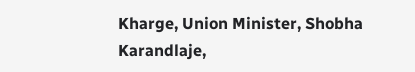Kharge, Union Minister, Shobha Karandlaje,